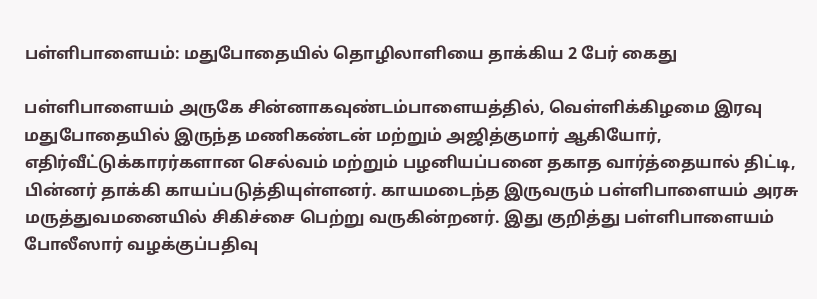பள்ளிபாளையம்: மதுபோதையில் தொழிலாளியை தாக்கிய 2 பேர் கைது

பள்ளிபாளையம் அருகே சின்னாகவுண்டம்பாளையத்தில், வெள்ளிக்கிழமை இரவு மதுபோதையில் இருந்த மணிகண்டன் மற்றும் அஜித்குமார் ஆகியோர், எதிர்வீட்டுக்காரர்களான செல்வம் மற்றும் பழனியப்பனை தகாத வார்த்தையால் திட்டி, பின்னர் தாக்கி காயப்படுத்தியுள்ளனர். காயமடைந்த இருவரும் பள்ளிபாளையம் அரசு மருத்துவமனையில் சிகிச்சை பெற்று வருகின்றனர். இது குறித்து பள்ளிபாளையம் போலீஸார் வழக்குப்பதிவு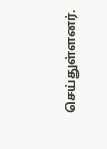செய்துள்ளனர்.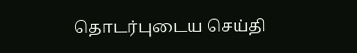தொடர்புடைய செய்தி